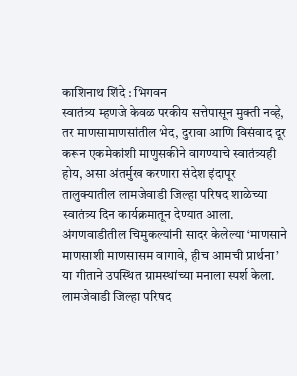काशिनाथ शिंदे : भिगवन
स्वातंत्र्य म्हणजे केवळ परकीय सत्तेपासून मुक्ती नव्हे, तर माणसामाणसांतील भेद, दुरावा आणि विसंवाद दूर करून एकमेकांशी माणुसकीने वागण्याचे स्वातंत्र्यही होय, असा अंतर्मुख करणारा संदेश इंदापूर तालुक्यातील लामजेवाडी जिल्हा परिषद शाळेच्या स्वातंत्र्य दिन कार्यक्रमातून देण्यात आला. अंगणवाडीतील चिमुकल्यांनी सादर केलेल्या ‘माणसाने माणसाशी माणसासम वागावे, हीच आमची प्रार्थना’ या गीताने उपस्थित ग्रामस्थांच्या मनाला स्पर्श केला.
लामजेवाडी जिल्हा परिषद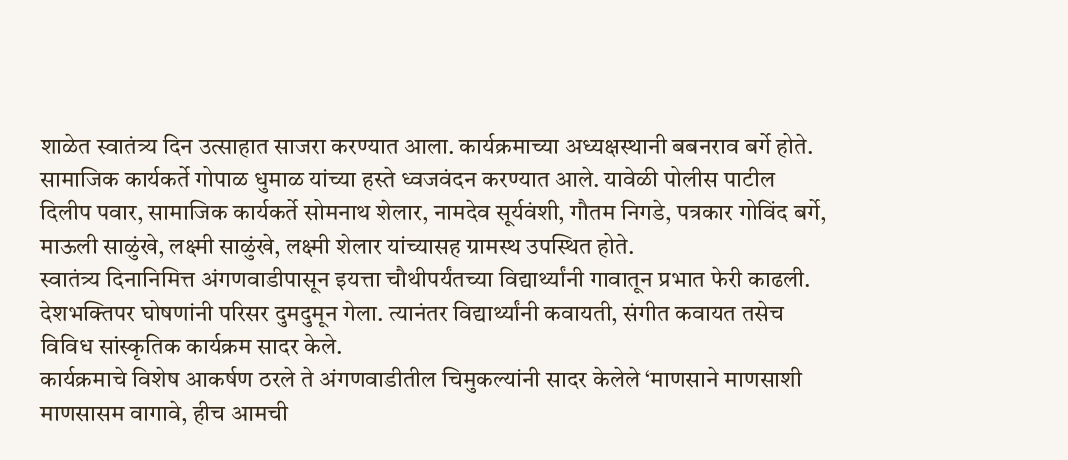शाळेत स्वातंत्र्य दिन उत्साहात साजरा करण्यात आला. कार्यक्रमाच्या अध्यक्षस्थानी बबनराव बर्गे होते. सामाजिक कार्यकर्ते गोपाळ धुमाळ यांच्या हस्ते ध्वजवंदन करण्यात आले. यावेळी पोलीस पाटील दिलीप पवार, सामाजिक कार्यकर्ते सोमनाथ शेलार, नामदेव सूर्यवंशी, गौतम निगडे, पत्रकार गोविंद बर्गे, माऊली साळुंखे, लक्ष्मी साळुंखे, लक्ष्मी शेलार यांच्यासह ग्रामस्थ उपस्थित होते.
स्वातंत्र्य दिनानिमित्त अंगणवाडीपासून इयत्ता चौथीपर्यंतच्या विद्यार्थ्यांनी गावातून प्रभात फेरी काढली. देशभक्तिपर घोषणांनी परिसर दुमदुमून गेला. त्यानंतर विद्यार्थ्यांनी कवायती, संगीत कवायत तसेच विविध सांस्कृतिक कार्यक्रम सादर केले.
कार्यक्रमाचे विशेष आकर्षण ठरले ते अंगणवाडीतील चिमुकल्यांनी सादर केलेले ‘माणसाने माणसाशी माणसासम वागावे, हीच आमची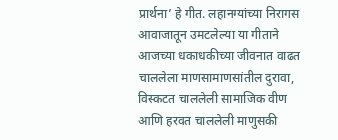प्रार्थना’ हे गीत. लहानग्यांच्या निरागस आवाजातून उमटलेल्या या गीताने आजच्या धकाधकीच्या जीवनात वाढत चाललेला माणसामाणसांतील दुरावा, विस्कटत चाललेली सामाजिक वीण आणि हरवत चाललेली माणुसकी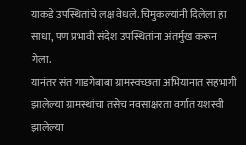याकडे उपस्थितांचे लक्ष वेधले. चिमुकल्यांनी दिलेला हा साधा, पण प्रभावी संदेश उपस्थितांना अंतर्मुख करून गेला.
यानंतर संत गाडगेबाबा ग्रामस्वच्छता अभियानात सहभागी झालेल्या ग्रामस्थांचा तसेच नवसाक्षरता वर्गात यशस्वी झालेल्या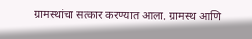ग्रामस्थांचा सत्कार करण्यात आला. ग्रामस्थ आणि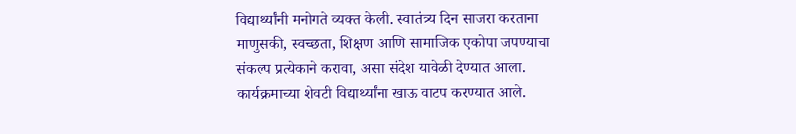विद्यार्थ्यांनी मनोगते व्यक्त केली. स्वातंत्र्य दिन साजरा करताना माणुसकी, स्वच्छता, शिक्षण आणि सामाजिक एकोपा जपण्याचा संकल्प प्रत्येकाने करावा, असा संदेश यावेळी देण्यात आला.
कार्यक्रमाच्या शेवटी विद्यार्थ्यांना खाऊ वाटप करण्यात आले.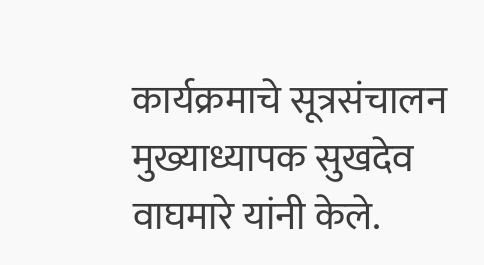कार्यक्रमाचे सूत्रसंचालन मुख्याध्यापक सुखदेव वाघमारे यांनी केले.